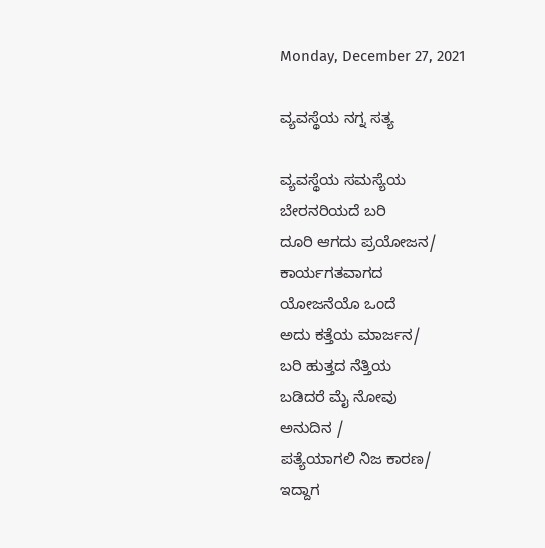Monday, December 27, 2021

ವ್ಯವಸ್ಥೆಯ ನಗ್ನ ಸತ್ಯ

ವ್ಯವಸ್ಥೆಯ ಸಮಸ್ಯೆಯ
ಬೇರನರಿಯದೆ ಬರಿ
ದೂರಿ ಆಗದು ಪ್ರಯೋಜನ/
ಕಾರ್ಯಗತವಾಗದ
ಯೋಜನೆಯೊ ಒಂದೆ
ಅದು ಕತ್ತೆಯ ಮಾರ್ಜನ/
ಬರಿ ಹುತ್ತದ ನೆತ್ತಿಯ
ಬಡಿದರೆ ಮೈ ನೋವು
ಅನುದಿನ /
ಪತ್ಯೆಯಾಗಲಿ ನಿಜ ಕಾರಣ/
ಇದ್ದಾಗ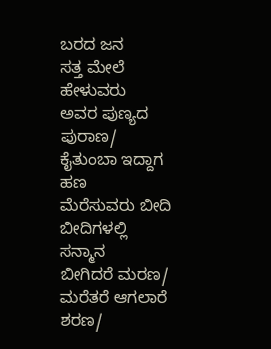ಬರದ ಜನ
ಸತ್ತ ಮೇಲೆ ಹೇಳುವರು
ಅವರ ಪುಣ್ಯದ ಪುರಾಣ/
ಕೈತುಂಬಾ ಇದ್ದಾಗ ಹಣ
ಮೆರೆಸುವರು ಬೀದಿ
ಬೀದಿಗಳಲ್ಲಿ ಸನ್ಮಾನ
ಬೀಗಿದರೆ ಮರಣ/
ಮರೆತರೆ ಆಗಲಾರೆ ಶರಣ/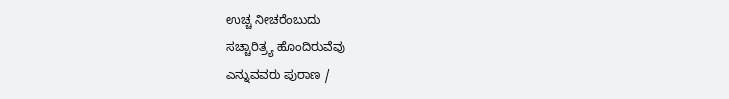ಉಚ್ಚ ನೀಚರೆಂಬುದು
ಸಚ್ಚಾರಿತ್ರ್ಯ ಹೊಂದಿರುವೆವು
ಎನ್ನುವವರು ಪುರಾಣ /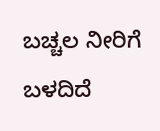ಬಚ್ಚಲ ನೀರಿಗೆ ಬಳದಿದೆ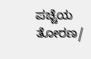ಪಚ್ಚೆಯ ತೋರಣ/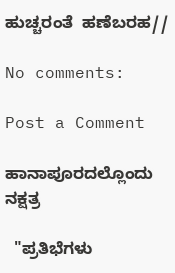ಹುಚ್ಚರಂತೆ  ಹಣೆಬರಹ//

No comments:

Post a Comment

ಹಾನಾಪೂರದಲ್ಲೊಂದು ನಕ್ಷತ್ರ

  "ಪ್ರತಿಭೆಗಳು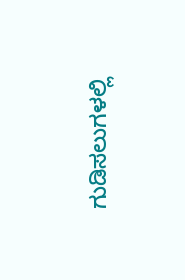ಗುಡಿಸಲುಗಳಲ್ಲಿ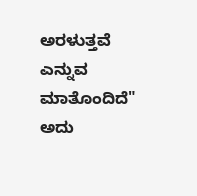ಅರಳುತ್ತವೆ ಎನ್ನುವ ಮಾತೊಂದಿದೆ" ಅದು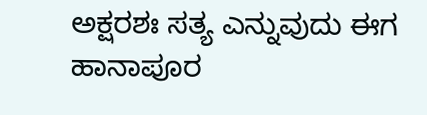ಅಕ್ಷರಶಃ ಸತ್ಯ ಎನ್ನುವುದು ಈಗ  ಹಾನಾಪೂರ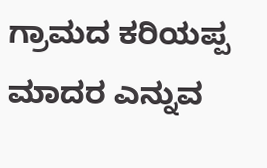ಗ್ರಾಮದ ಕರಿಯಪ್ಪ ಮಾದರ ಎನ್ನುವ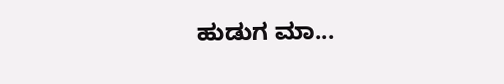ಹುಡುಗ ಮಾ...